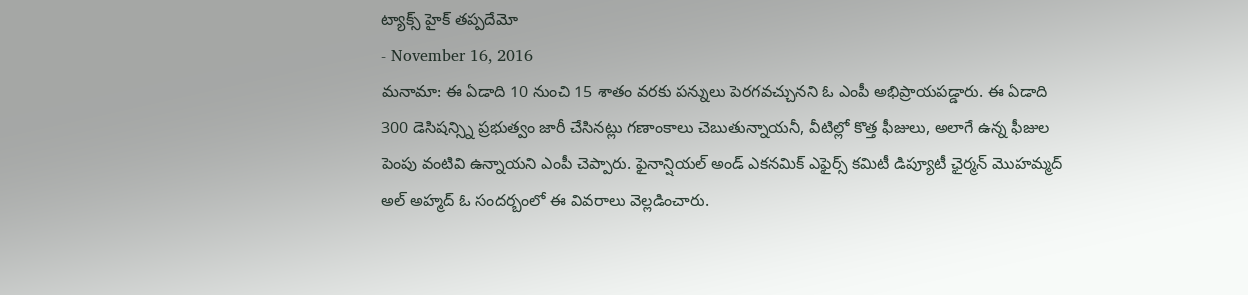ట్యాక్స్ హైక్ తప్పదేమో
- November 16, 2016
మనామా: ఈ ఏడాది 10 నుంచి 15 శాతం వరకు పన్నులు పెరగవచ్చునని ఓ ఎంపీ అభిప్రాయపడ్డారు. ఈ ఏడాది 300 డెసిషన్స్ని ప్రభుత్వం జారీ చేసినట్లు గణాంకాలు చెబుతున్నాయనీ, వీటిల్లో కొత్త ఫీజులు, అలాగే ఉన్న ఫీజుల పెంపు వంటివి ఉన్నాయని ఎంపీ చెప్పారు. ఫైనాన్షియల్ అండ్ ఎకనమిక్ ఎఫైర్స్ కమిటీ డిప్యూటీ ఛైర్మన్ మొహమ్మద్ అల్ అహ్మద్ ఓ సందర్బంలో ఈ వివరాలు వెల్లడించారు.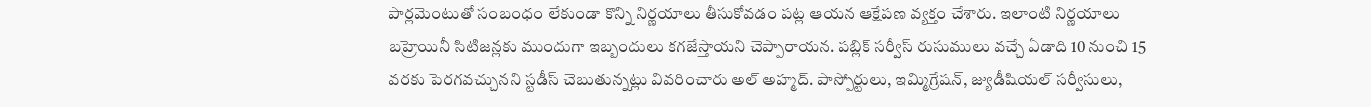పార్లమెంటుతో సంబంధం లేకుండా కొన్ని నిర్ణయాలు తీసుకోవడం పట్ల ఆయన ఆక్షేపణ వ్యక్తం చేశారు. ఇలాంటి నిర్ణయాలు బహ్రెయినీ సిటిజన్లకు ముందుగా ఇబ్బందులు కగజేస్తాయని చెప్పారాయన. పబ్లిక్ సర్వీస్ రుసుములు వచ్చే ఏడాది 10 నుంచి 15 వరకు పెరగవచ్చునని స్టడీస్ చెబుతున్నట్లు వివరించారు అల్ అహ్మద్. పాస్పోర్టులు, ఇమ్మిగ్రేషన్, జ్యుడీషియల్ సర్వీసులు,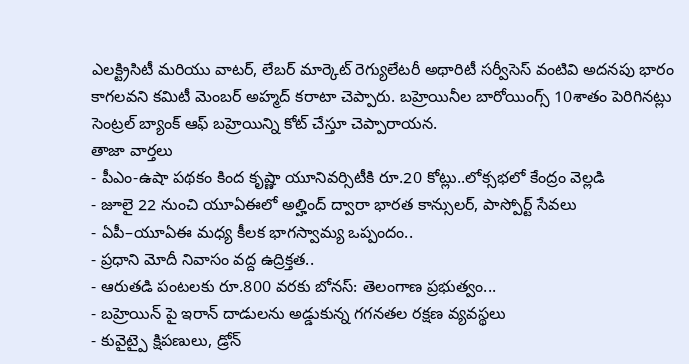ఎలక్ట్రిసిటీ మరియు వాటర్, లేబర్ మార్కెట్ రెగ్యులేటరీ అథారిటీ సర్వీసెస్ వంటివి అదనపు భారం కాగలవని కమిటీ మెంబర్ అహ్మద్ కరాటా చెప్పారు. బహ్రెయినీల బారోయింగ్స్ 10శాతం పెరిగినట్లు సెంట్రల్ బ్యాంక్ ఆఫ్ బహ్రెయిన్ని కోట్ చేస్తూ చెప్పారాయన.
తాజా వార్తలు
- పీఎం-ఉషా పథకం కింద కృష్ణా యూనివర్సిటీకి రూ.20 కోట్లు..లోక్సభలో కేంద్రం వెల్లడి
- జూలై 22 నుంచి యూఏఈలో అల్హింద్ ద్వారా భారత కాన్సులర్, పాస్పోర్ట్ సేవలు
- ఏపీ–యూఏఈ మధ్య కీలక భాగస్వామ్య ఒప్పందం..
- ప్రధాని మోదీ నివాసం వద్ద ఉద్రిక్తత..
- ఆరుతడి పంటలకు రూ.800 వరకు బోనస్: తెలంగాణ ప్రభుత్వం...
- బహ్రెయిన్ పై ఇరాన్ దాడులను అడ్డుకున్న గగనతల రక్షణ వ్యవస్థలు
- కువైట్పై క్షిపణులు, డ్రోన్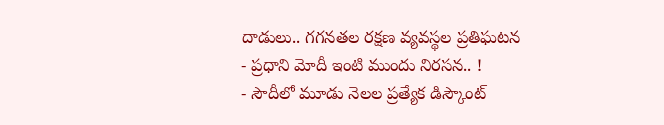దాడులు.. గగనతల రక్షణ వ్యవస్థల ప్రతిఘటన
- ప్రధాని మోదీ ఇంటి ముందు నిరసన.. !
- సౌదీలో మూడు నెలల ప్రత్యేక డిస్కౌంట్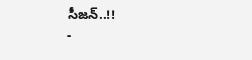సీజన్..!!
-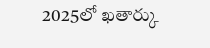2025లో ఖతార్కు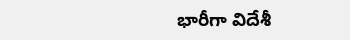భారీగా విదేశీ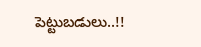పెట్టుబడులు..!!